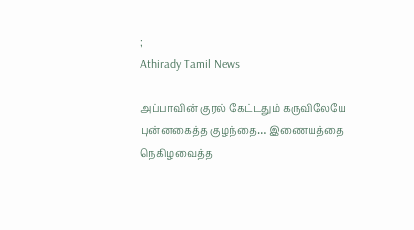;
Athirady Tamil News

அப்பாவின் குரல் கேட்டதும் கருவிலேயே புன்னகைத்த குழந்தை… இணையத்தை நெகிழவைத்த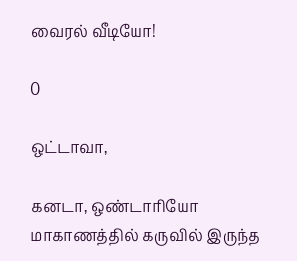வைரல் வீடியோ!

0

ஒட்டாவா,

கனடா, ஒண்டாரியோ மாகாணத்தில் கருவில் இருந்த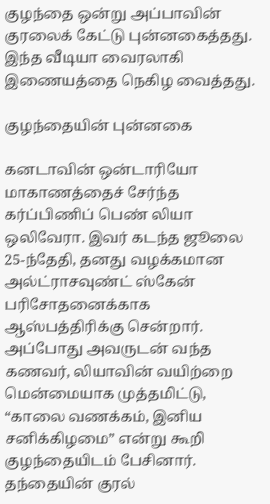குழந்தை ஒன்று அப்பாவின் குரலைக் கேட்டு புன்னகைத்தது. இந்த வீடியா வைரலாகி இணையத்தை நெகிழ வைத்தது.

குழந்தையின் புன்னகை

கனடாவின் ஒன்டாரியோ மாகாணத்தைச் சேர்ந்த கர்ப்பிணிப் பெண் லியா ஒலிவேரா. இவர் கடந்த ஜூலை 25-ந்தேதி, தனது வழக்கமான அல்ட்ராசவுண்ட் ஸ்கேன் பரிசோதனைக்காக ஆஸ்பத்திரிக்கு சென்றார். அப்போது அவருடன் வந்த கணவர், லியாவின் வயிற்றை மென்மையாக முத்தமிட்டு, “காலை வணக்கம், இனிய சனிக்கிழமை” என்று கூறி குழந்தையிடம் பேசினார். தந்தையின் குரல்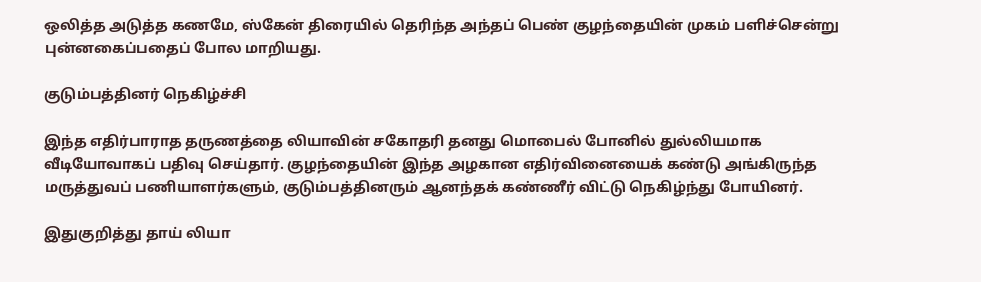ஒலித்த அடுத்த கணமே, ஸ்கேன் திரையில் தெரிந்த அந்தப் பெண் குழந்தையின் முகம் பளிச்சென்று புன்னகைப்பதைப் போல மாறியது.

குடும்பத்தினர் நெகிழ்ச்சி

இந்த எதிர்பாராத தருணத்தை லியாவின் சகோதரி தனது மொபைல் போனில் துல்லியமாக வீடியோவாகப் பதிவு செய்தார். குழந்தையின் இந்த அழகான எதிர்வினையைக் கண்டு அங்கிருந்த மருத்துவப் பணியாளர்களும், குடும்பத்தினரும் ஆனந்தக் கண்ணீர் விட்டு நெகிழ்ந்து போயினர்.

இதுகுறித்து தாய் லியா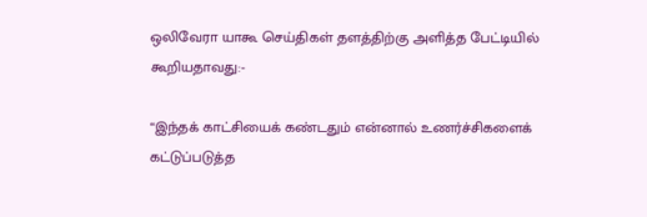ஒலிவேரா யாகூ செய்திகள் தளத்திற்கு அளித்த பேட்டியில் கூறியதாவது:-

“இந்தக் காட்சியைக் கண்டதும் என்னால் உணர்ச்சிகளைக் கட்டுப்படுத்த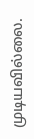முடியவில்லை.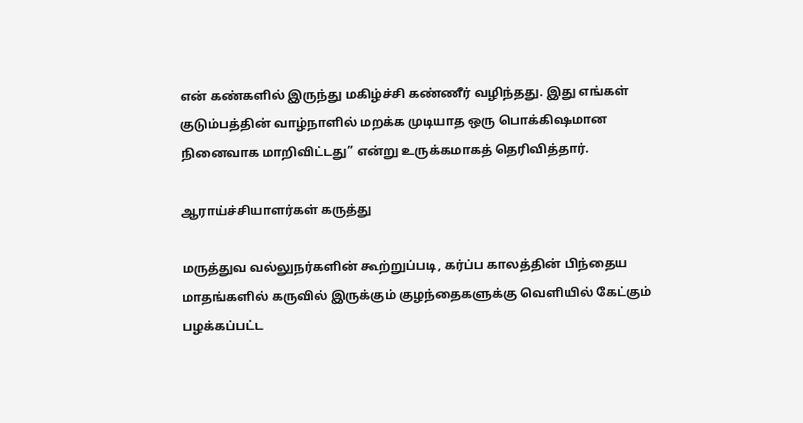என் கண்களில் இருந்து மகிழ்ச்சி கண்ணீர் வழிந்தது. இது எங்கள் குடும்பத்தின் வாழ்நாளில் மறக்க முடியாத ஒரு பொக்கிஷமான நினைவாக மாறிவிட்டது” என்று உருக்கமாகத் தெரிவித்தார்.

ஆராய்ச்சியாளர்கள் கருத்து

மருத்துவ வல்லுநர்களின் கூற்றுப்படி, கர்ப்ப காலத்தின் பிந்தைய மாதங்களில் கருவில் இருக்கும் குழந்தைகளுக்கு வெளியில் கேட்கும் பழக்கப்பட்ட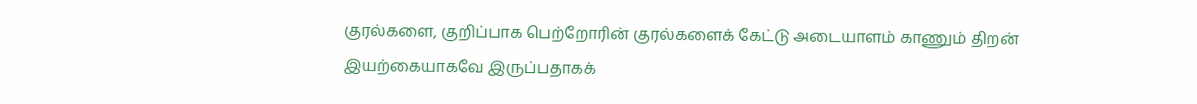குரல்களை, குறிப்பாக பெற்றோரின் குரல்களைக் கேட்டு அடையாளம் காணும் திறன் இயற்கையாகவே இருப்பதாகக்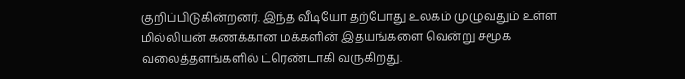குறிப்பிடுகின்றனர். இந்த வீடியோ தற்போது உலகம் முழுவதும் உள்ள மில்லியன் கணக்கான மக்களின் இதயங்களை வென்று சமூக வலைத்தளங்களில் ட்ரெண்டாகி வருகிறது.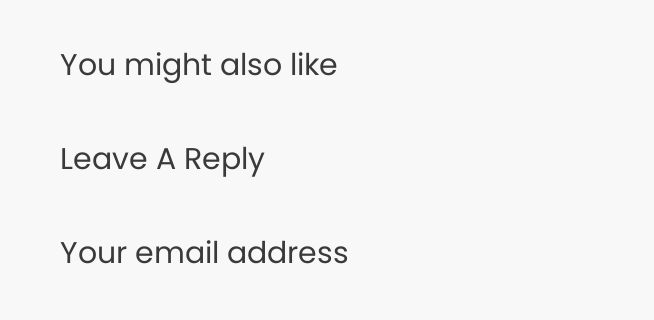You might also like

Leave A Reply

Your email address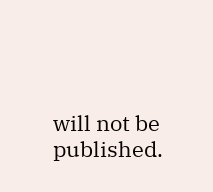will not be published.